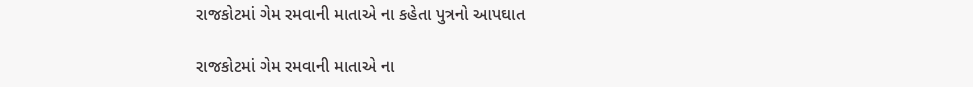રાજકોટમાં ગેમ રમવાની માતાએ ના કહેતા પુત્રનો આપઘાત

રાજકોટમાં ગેમ રમવાની માતાએ ના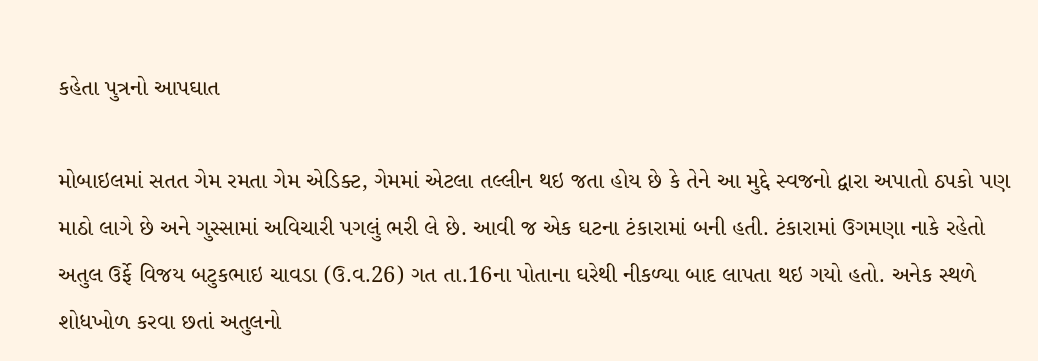કહેતા પુત્રનો આપઘાત

મોબાઇલમાં સતત ગેમ રમતા ગેમ એડિક્ટ, ગેમમાં એટલા તલ્લીન થઇ જતા હોય છે કે તેને આ મુદ્દે સ્વજનો દ્વારા અપાતો ઠપકો પણ માઠો લાગે છે અને ગુસ્સામાં અવિચારી પગલું ભરી લે છે. આવી જ એક ઘટના ટંકારામાં બની હતી. ટંકારામાં ઉગમણા નાકે રહેતો અતુલ ઉર્ફે વિજય બટુકભાઇ ચાવડા (ઉ.વ.26) ગત તા.16ના પોતાના ઘરેથી નીકળ્યા બાદ લાપતા થઇ ગયો હતો. અનેક સ્થળે શોધખોળ કરવા છતાં અતુલનો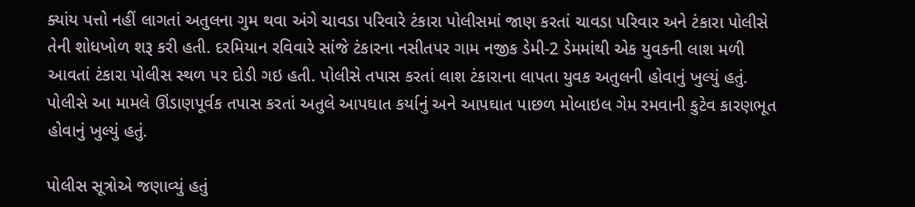ક્યાંય પત્તો નહીં લાગતાં અતુલના ગુમ થવા અંગે ચાવડા પરિવારે ટંકારા પોલીસમાં જાણ કરતાં ચાવડા પરિવાર અને ટંકારા પોલીસે તેની શોધખોળ શરૂ કરી હતી. દરમિયાન રવિવારે સાંજે ટંકારના નસીતપર ગામ નજીક ડેમી-2 ડેમમાંથી એક યુવકની લાશ મળી આવતાં ટંકારા પોલીસ સ્થળ પર દોડી ગઇ હતી. પોલીસે તપાસ કરતાં લાશ ટંકારાના લાપતા યુવક અતુલની હોવાનું ખુલ્યું હતું. પોલીસે આ મામલે ઊંડાણપૂર્વક તપાસ કરતાં અતુલે આપઘાત કર્યાનું અને આપઘાત પાછળ મોબાઇલ ગેમ રમવાની કુટેવ કારણભૂત હોવાનું ખુલ્યું હતું.

પોલીસ સૂત્રોએ જણાવ્યું હતું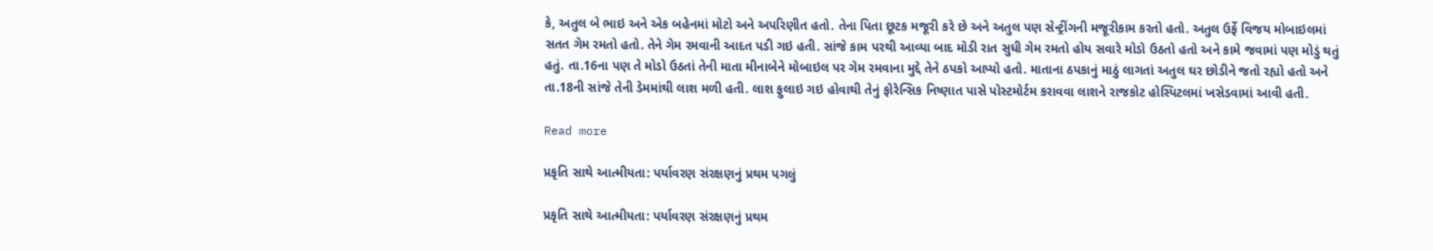કે, અતુલ બે ભાઇ અને એક બહેનમાં મોટો અને અપરિણીત હતો. તેના પિતા છૂટક મજૂરી કરે છે અને અતુલ પણ સેન્ટ્રીંગની મજૂરીકામ કરતો હતો. અતુલ ઉર્ફે વિજય મોબાઇલમાં સતત ગેમ રમતો હતો. તેને ગેમ રમવાની આદત પડી ગઇ હતી. સાંજે કામ પરથી આવ્યા બાદ મોડી રાત સુધી ગેમ રમતો હોય સવારે મોડો ઉઠતો હતો અને કામે જવામાં પણ મોડું થતું હતું. તા.16ના પણ તે મોડો ઉઠતાં તેની માતા મીનાબેને મોબાઇલ પર ગેમ રમવાના મુદ્દે તેને ઠપકો આપ્યો હતો. માતાના ઠપકાનું માઠું લાગતાં અતુલ ઘર છોડીને જતો રહ્યો હતો અને તા.18ની સાંજે તેની ડેમમાંથી લાશ મળી હતી. લાશ ફુલાઇ ગઇ હોવાથી તેનું ફોરેન્સિક નિષ્ણાત પાસે પોસ્ટમોર્ટમ કરાવવા લાશને રાજકોટ હોસ્પિટલમાં ખસેડવામાં આવી હતી.

Read more

પ્રકૃતિ સાથે આત્મીયતા: પર્યાવરણ સંરક્ષણનું પ્રથમ પગલું

પ્રકૃતિ સાથે આત્મીયતા: પર્યાવરણ સંરક્ષણનું પ્રથમ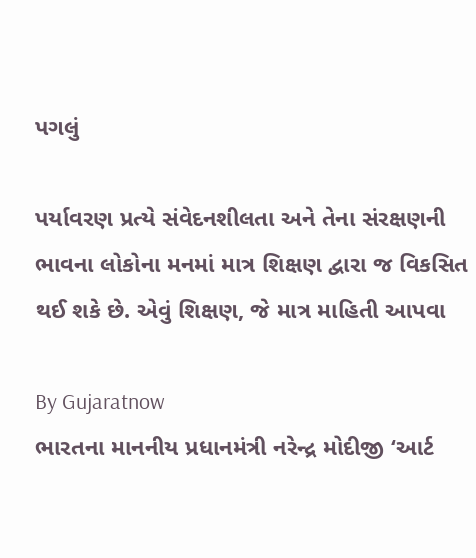પગલું

પર્યાવરણ પ્રત્યે સંવેદનશીલતા અને તેના સંરક્ષણની ભાવના લોકોના મનમાં માત્ર શિક્ષણ દ્વારા જ વિકસિત થઈ શકે છે. એવું શિક્ષણ, જે માત્ર માહિતી આપવા

By Gujaratnow
ભારતના માનનીય પ્રધાનમંત્રી નરેન્દ્ર મોદીજી ‘આર્ટ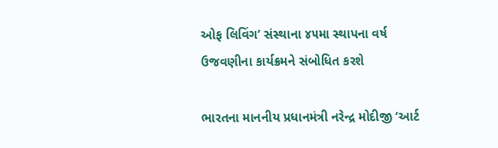ઓફ લિવિંગ’ સંસ્થાના ૪૫મા સ્થાપના વર્ષ ઉજવણીના કાર્યક્રમને સંબોધિત કરશે

ભારતના માનનીય પ્રધાનમંત્રી નરેન્દ્ર મોદીજી ‘આર્ટ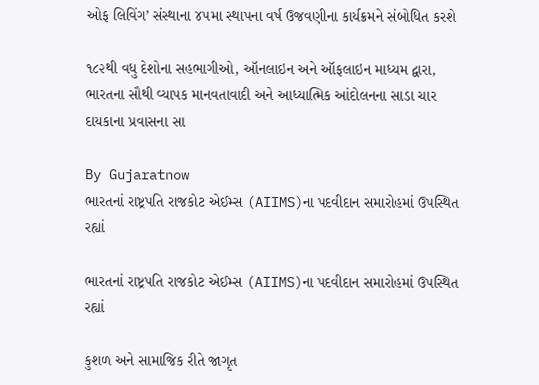ઓફ લિવિંગ’ સંસ્થાના ૪૫મા સ્થાપના વર્ષ ઉજવણીના કાર્યક્રમને સંબોધિત કરશે

૧૮૨થી વધુ દેશોના સહભાગીઓ, ઑનલાઇન અને ઑફલાઇન માધ્યમ દ્વારા, ભારતના સૌથી વ્યાપક માનવતાવાદી અને આધ્યાત્મિક આંદોલનના સાડા ચાર દાયકાના પ્રવાસના સા

By Gujaratnow
ભારતનાં રાષ્ટ્રપતિ રાજકોટ એઈમ્સ (AIIMS)ના પદવીદાન સમારોહમાં ઉપસ્થિત રહ્યાં

ભારતનાં રાષ્ટ્રપતિ રાજકોટ એઈમ્સ (AIIMS)ના પદવીદાન સમારોહમાં ઉપસ્થિત રહ્યાં

કુશળ અને સામાજિક રીતે જાગૃત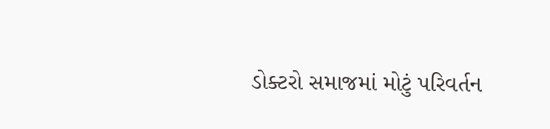ડોક્ટરો સમાજમાં મોટું પરિવર્તન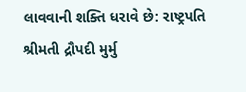લાવવાની શક્તિ ધરાવે છે: રાષ્ટ્રપતિ શ્રીમતી દ્રૌપદી મુર્મુ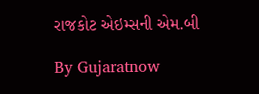રાજકોટ એઇમ્સની એમ.બી

By Gujaratnow